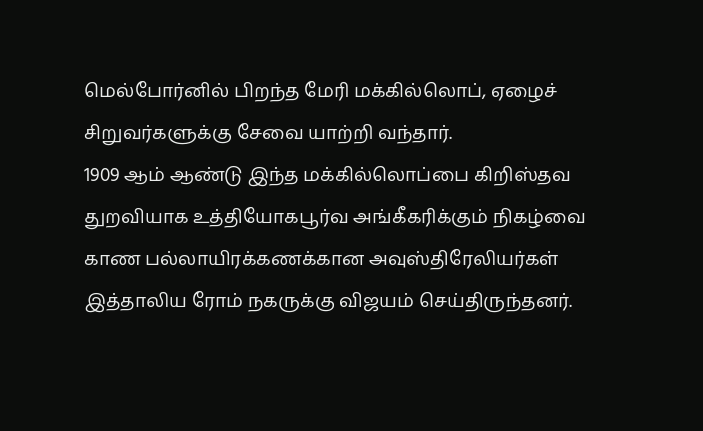மெல்போர்னில் பிறந்த மேரி மக்கில்லொப், ஏழைச் சிறுவர்களுக்கு சேவை யாற்றி வந்தார்.
1909 ஆம் ஆண்டு இந்த மக்கில்லொப்பை கிறிஸ்தவ துறவியாக உத்தியோகபூர்வ அங்கீகரிக்கும் நிகழ்வை காண பல்லாயிரக்கணக்கான அவுஸ்திரேலியர்கள் இத்தாலிய ரோம் நகருக்கு விஜயம் செய்திருந்தனர்.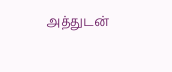அத்துடன்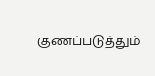குணப்படுத்தும்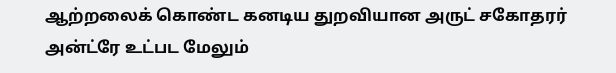ஆற்றலைக் கொண்ட கனடிய துறவியான அருட் சகோதரர் அன்ட்ரே உட்பட மேலும்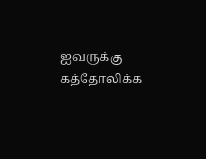ஐவருக்கு கத்தோலிக்க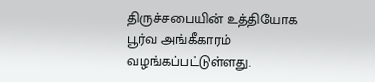திருச்சபையின் உத்தியோக பூர்வ அங்கீகாரம் வழங்கப்பட்டுள்ளது.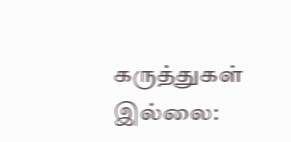கருத்துகள் இல்லை: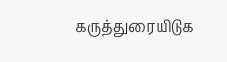கருத்துரையிடுக